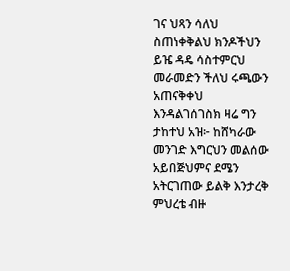ገና ህጻን ሳለህ ስጠነቀቅልህ ክንዶችህን ይዤ ዳዴ ሳስተምርህ መራመድን ችለህ ሩጫውን አጠናቅቀህ እንዳልገሰገስክ ዛሬ ግን ታከተህ አዝ፦ ከሸካራው መንገድ እግርህን መልሰው አይበጅህምና ደሜን አትርገጠው ይልቅ እንታረቅ ምህረቴ ብዙ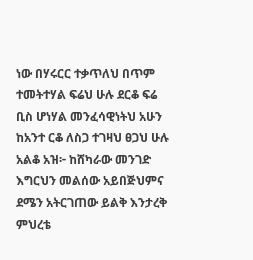ነው በሃሩርር ተቃጥለህ በጥም ተመትተሃል ፍሬህ ሁሉ ደርቆ ፍሬ ቢስ ሆነሃል መንፈሳዊነትህ አሁን ከአንተ ርቆ ለስጋ ተገዛህ ፀጋህ ሁሉ አልቆ አዝ፦ ከሸካራው መንገድ እግርህን መልሰው አይበጅህምና ደሜን አትርገጠው ይልቅ እንታረቅ ምህረቴ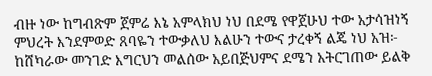ብዙ ነው ከግብጽም ጀምሬ እኔ አምላክህ ነህ በደሜ የዋጀሁህ ተው አታሳዝነኝ ምህረት እንደምወድ ጸባዬን ተውቃለህ እልሁን ተውና ታረቀኝ ልጄ ነህ አዝ፦ ከሸካራው መንገድ እግርህን መልሰው አይበጅህምና ደሜን አትርገጠው ይልቅ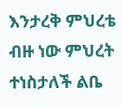እንታረቅ ምህረቴ ብዙ ነው ምህረት ተነስታለች ልቤ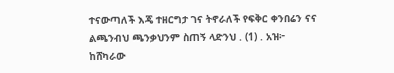ተናውጣለች እጄ ተዘርግታ ገና ትኖራለች የፍቅር ቀንበሬን ናና ልጫንብህ ጫንቃህንም ስጠኝ ላድንህ . (1) . አዝ፦ ከሸካራው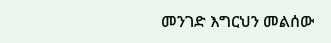መንገድ እግርህን መልሰው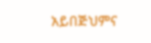አይበጅህምና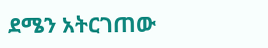ደሜን አትርገጠው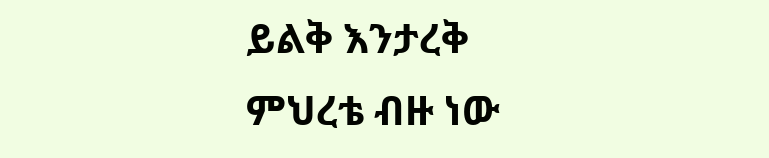ይልቅ እንታረቅ ምህረቴ ብዙ ነው